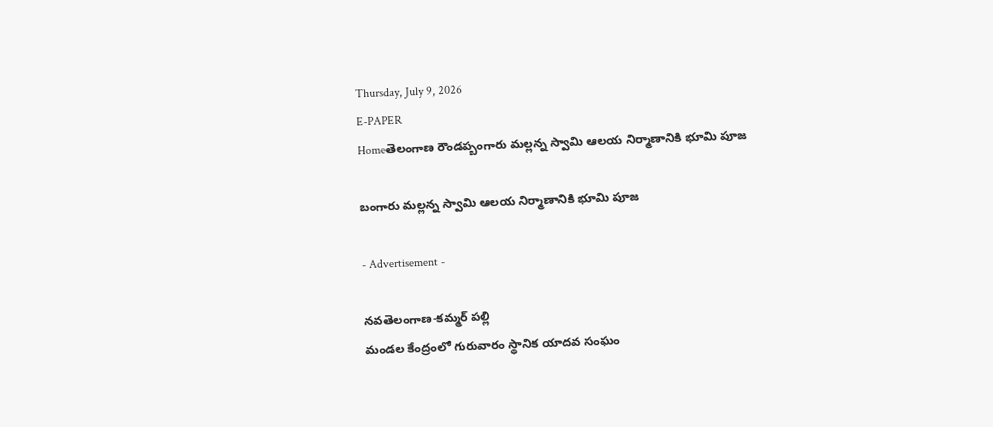Thursday, July 9, 2026
E-PAPER
Homeతెలంగాణ రౌండప్బంగారు మల్లన్న స్వామి ఆలయ నిర్మాణానికి భూమి పూజ

బంగారు మల్లన్న స్వామి ఆలయ నిర్మాణానికి భూమి పూజ

- Advertisement -

నవతెలంగాణ-కమ్మర్ పల్లి
మండల కేంద్రంలో గురువారం స్థానిక యాదవ సంఘం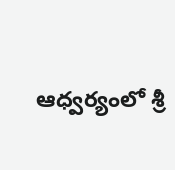ఆధ్వర్యంలో శ్రీ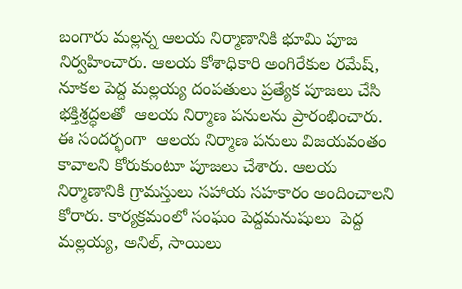బంగారు మల్లన్న ఆలయ నిర్మాణానికి భూమి పూజ నిర్వహించారు. ఆలయ కోశాధికారి అంగిరేకుల రమేష్, నూకల పెద్ద మల్లయ్య దంపతులు ప్రత్యేక పూజలు చేసి భక్తిశ్రద్ధలతో  ఆలయ నిర్మాణ పనులను ప్రారంభించారు. ఈ సందర్భంగా  ఆలయ నిర్మాణ పనులు విజయవంతం కావాలని కోరుకుంటూ పూజలు చేశారు. ఆలయ నిర్మాణానికి గ్రామస్తులు సహాయ సహకారం అందించాలని కోరారు. కార్యక్రమంలో సంఘం పెద్దమనుషులు  పెద్ద మల్లయ్య, అనిల్, సాయిలు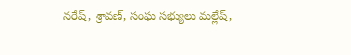నరేష్, శ్రావణ్, సంఘ సభ్యులు మల్లేష్,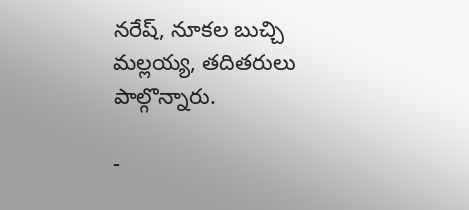నరేష్, నూకల బుచ్చి మల్లయ్య, తదితరులు పాల్గొన్నారు.

-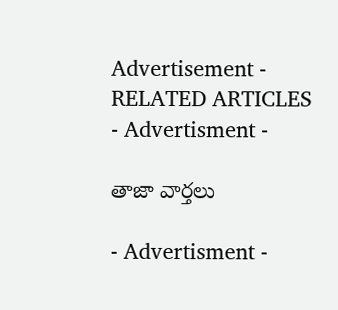Advertisement -
RELATED ARTICLES
- Advertisment -

తాజా వార్తలు

- Advertisment -